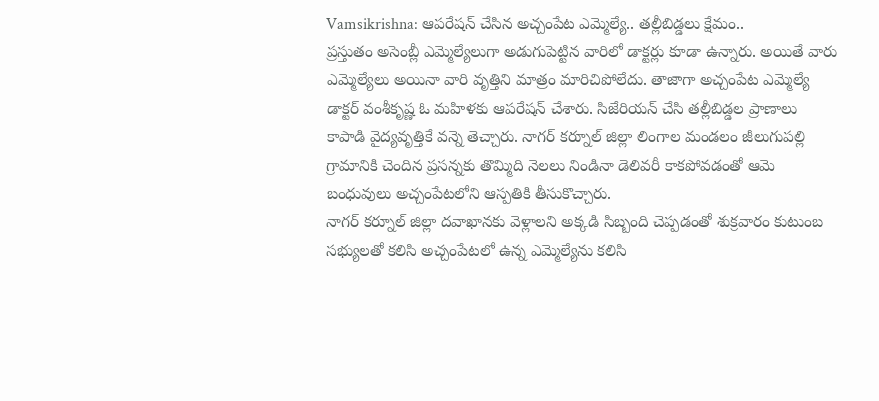Vamsikrishna: ఆపరేషన్ చేసిన అచ్చంపేట ఎమ్మెల్యే.. తల్లీబిడ్డలు క్షేమం..
ప్రస్తుతం అసెంబ్లీ ఎమ్మెల్యేలుగా అడుగుపెట్టిన వారిలో డాక్టర్లు కూడా ఉన్నారు. అయితే వారు ఎమ్మెల్యేలు అయినా వారి వృత్తిని మాత్రం మారిచిపోలేదు. తాజాగా అచ్చంపేట ఎమ్మెల్యే డాక్టర్ వంశీకృష్ణ ఓ మహిళకు ఆపరేషన్ చేశారు. సిజేరియన్ చేసి తల్లీబిడ్డల ప్రాణాలు కాపాడి వైద్యవృత్తికే వన్నె తెచ్చారు. నాగర్ కర్నూల్ జిల్లా లింగాల మండలం జీలుగుపల్లి గ్రామానికి చెందిన ప్రసన్నకు తొమ్మిది నెలలు నిండినా డెలివరీ కాకపోవడంతో ఆమె బంధువులు అచ్చంపేటలోని ఆస్పతికి తీసుకొచ్చారు.
నాగర్ కర్నూల్ జిల్లా దవాఖానకు వెళ్లాలని అక్కడి సిబ్బంది చెప్పడంతో శుక్రవారం కుటుంబ సభ్యులతో కలిసి అచ్చంపేటలో ఉన్న ఎమ్మెల్యేను కలిసి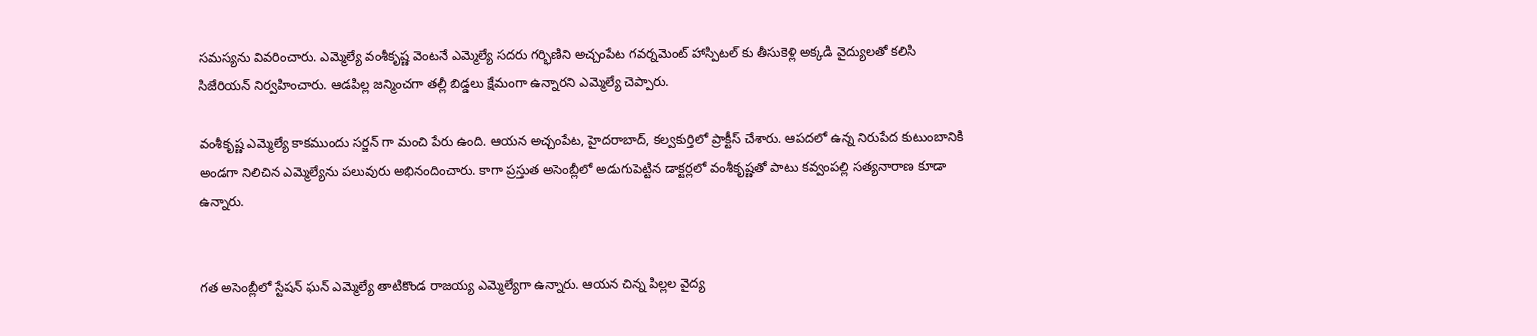సమస్యను వివరించారు. ఎమ్మెల్యే వంశీకృష్ణ వెంటనే ఎమ్మెల్యే సదరు గర్భిణిని అచ్చంపేట గవర్నమెంట్ హాస్పిటల్ కు తీసుకెళ్లి అక్కడి వైద్యులతో కలిసి సిజేరియన్ నిర్వహించారు. ఆడపిల్ల జన్మించగా తల్లీ బిడ్డలు క్షేమంగా ఉన్నారని ఎమ్మెల్యే చెప్పారు.

వంశీకృష్ణ ఎమ్మెల్యే కాకముందు సర్జన్ గా మంచి పేరు ఉంది. ఆయన అచ్చంపేట, హైదరాబాద్, కల్వకుర్తిలో ప్రాక్టీస్ చేశారు. ఆపదలో ఉన్న నిరుపేద కుటుంబానికి అండగా నిలిచిన ఎమ్మెల్యేను పలువురు అభినందించారు. కాగా ప్రస్తుత అసెంబ్లీలో అడుగుపెట్టిన డాక్టర్లలో వంశీకృష్ణతో పాటు కవ్వంపల్లి సత్యనారాణ కూడా ఉన్నారు.


గత అసెంబ్లీలో స్టేషన్ ఘన్ ఎమ్మెల్యే తాటికొండ రాజయ్య ఎమ్మెల్యేగా ఉన్నారు. ఆయన చిన్న పిల్లల వైద్య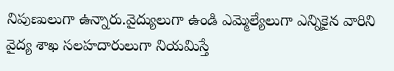నిపుణులుగా ఉన్నారు.వైద్యులుగా ఉండి ఎమ్మెల్యేలుగా ఎన్నికైన వారిని వైద్య శాఖ సలహదారులుగా నియమిస్తే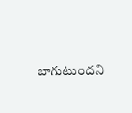బాగుటుందని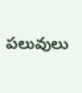పలువులు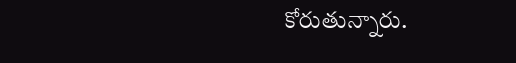కోరుతున్నారు.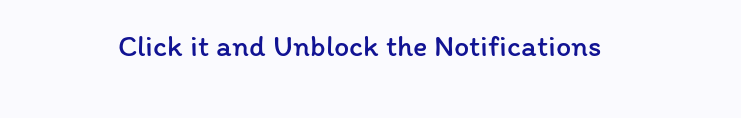Click it and Unblock the Notifications